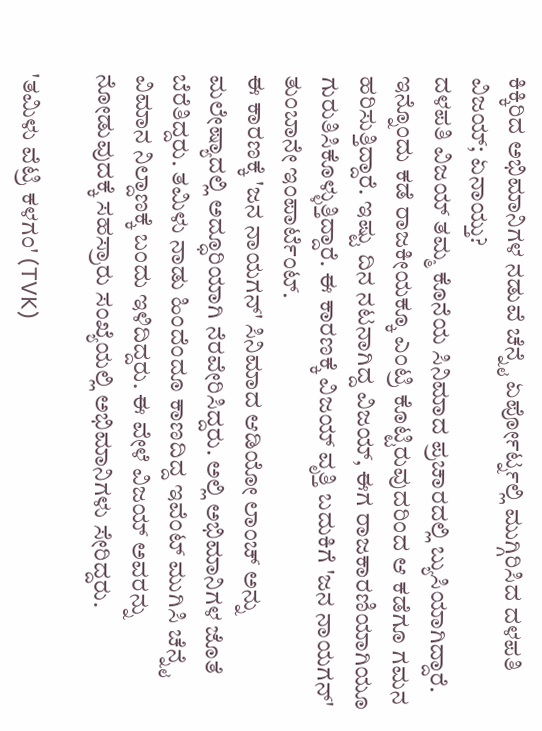ಕಿಕ್ಕಿರಿದ ಅಭಿಮಾನಿಗಳ ನಡುವೆ ಚೆನ್ನೈ ಏರ್ಪೋರ್ಟ್ನಲ್ಲಿ ಮುಗ್ಗಿರಿಸಿದ ದಳಪತಿ ವಿಜಯ್; ಏನಾಯ್ತು?
ದಳಪತಿ ವಿಜಯ್ ತಮ್ಮ ಕೊನೆಯ ಸಿನಿಮಾದ ಪ್ರಚಾರದಲ್ಲಿ ಬ್ಯುಸಿಯಾಗಿದ್ದಾರೆ. ಇನ್ನೊಂದು ಕಡೆ ರಾಜಕೀಯಕ್ಕೂ ಎಂಟ್ರಿ ಕೊಟ್ಟಿರುವುದರಿಂದ ಆ ಕಡೆಗೂ ಗಮನ ಹರಿಸುತ್ತಿದ್ದಾರೆ. ಇಷ್ಟು ದಿನ ನಟನಾಗಿದ್ದ ವಿಜಯ್, ಈಗ ರಾಜಕಾರಣಿಯಾಗಿಯೂ ಗುರುತಿಸಿಕೊಳ್ಳುತ್ತಿದ್ದಾರೆ. ಈ ಕಾರಣಕ್ಕೆ ವಿಜಯ್ ವೃತ್ತಿ ಬದುಕಿಗೆ 'ಜನ ನಾಯಗನ್' ತುಂಬಾನೇ ಇಂಪಾರ್ಟೆಂಟ್.
ಈ ಕಾರಣಕ್ಕೆ 'ಜನ ನಾಯಗನ್' ಸಿನಿಮಾದ ಆಡಿಯೋ ಲಾಂಚ್ ಅನ್ನು ಮಲೇಷ್ಯಾದಲ್ಲಿ ಅದ್ಧೂರಿಯಾಗಿ ನೆರವೇರಿಸಿದ್ದರು. ಅಲ್ಲಿ ಅಭಿಮಾನಿಗಳ ಜೊತೆ ಬೆರೆತಿದ್ದರು. ತಮಿಳು ನಾಡು ಹಿಂದೆಂದೂ ಕಾಣದಿದ್ದ ಇವೆಂಟ್ ಮುಗಿಸಿ ಚೆನ್ನೈ ವಿಮಾನ ನಿಲ್ದಾಣಕ್ಕೆ ಬಂದು ಇಳಿದಿದ್ದರು. ಈ ವೇಳೆ ವಿಜಯ್ ಅವರನ್ನು ನೋಡುವುದಕ್ಕೆ ಸಹಸ್ರಾರು ಸಂಖ್ಯೆಯಲ್ಲಿ ಅಭಿಮಾನಿಗಳು ಸೇರಿದ್ದರು.

'ತಮಿಳು ವೆಟ್ರಿ ಕಳಗಂ' (TVK)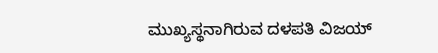ಮುಖ್ಯಸ್ಥನಾಗಿರುವ ದಳಪತಿ ವಿಜಯ್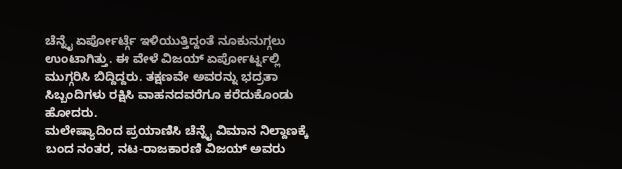ಚೆನ್ನೈ ಏರ್ಪೋರ್ಟ್ಗೆ ಇಳಿಯುತ್ತಿದ್ದಂತೆ ನೂಕುನುಗ್ಗಲು ಉಂಟಾಗಿತ್ತು. ಈ ವೇಳೆ ವಿಜಯ್ ಏರ್ಪೋರ್ಟ್ನಲ್ಲಿ ಮುಗ್ಗರಿಸಿ ಬಿದ್ದಿದ್ದರು. ತಕ್ಷಣವೇ ಅವರನ್ನು ಭದ್ರತಾ ಸಿಬ್ಬಂದಿಗಳು ರಕ್ಷಿಸಿ ವಾಹನದವರೆಗೂ ಕರೆದುಕೊಂಡು ಹೋದರು.
ಮಲೇಷ್ಯಾದಿಂದ ಪ್ರಯಾಣಿಸಿ ಚೆನ್ನೈ ವಿಮಾನ ನಿಲ್ದಾಣಕ್ಕೆ ಬಂದ ನಂತರ, ನಟ-ರಾಜಕಾರಣಿ ವಿಜಯ್ ಅವರು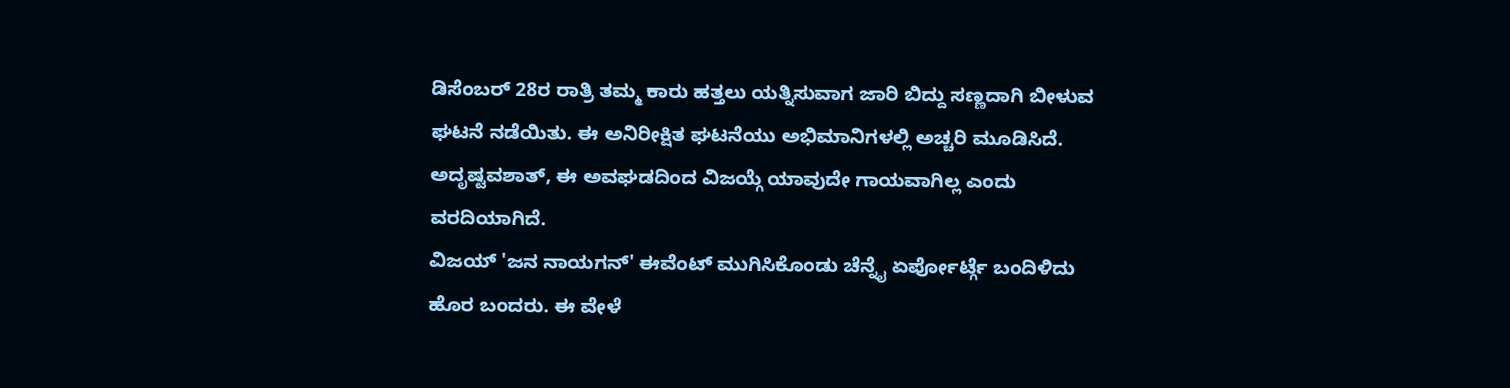ಡಿಸೆಂಬರ್ 28ರ ರಾತ್ರಿ ತಮ್ಮ ಕಾರು ಹತ್ತಲು ಯತ್ನಿಸುವಾಗ ಜಾರಿ ಬಿದ್ದು ಸಣ್ಣದಾಗಿ ಬೀಳುವ ಘಟನೆ ನಡೆಯಿತು. ಈ ಅನಿರೀಕ್ಷಿತ ಘಟನೆಯು ಅಭಿಮಾನಿಗಳಲ್ಲಿ ಅಚ್ಚರಿ ಮೂಡಿಸಿದೆ. ಅದೃಷ್ಟವಶಾತ್, ಈ ಅವಘಡದಿಂದ ವಿಜಯ್ಗೆ ಯಾವುದೇ ಗಾಯವಾಗಿಲ್ಲ ಎಂದು ವರದಿಯಾಗಿದೆ.
ವಿಜಯ್ 'ಜನ ನಾಯಗನ್' ಈವೆಂಟ್ ಮುಗಿಸಿಕೊಂಡು ಚೆನ್ನೈ ಏರ್ಪೋರ್ಟ್ಗೆ ಬಂದಿಳಿದು ಹೊರ ಬಂದರು. ಈ ವೇಳೆ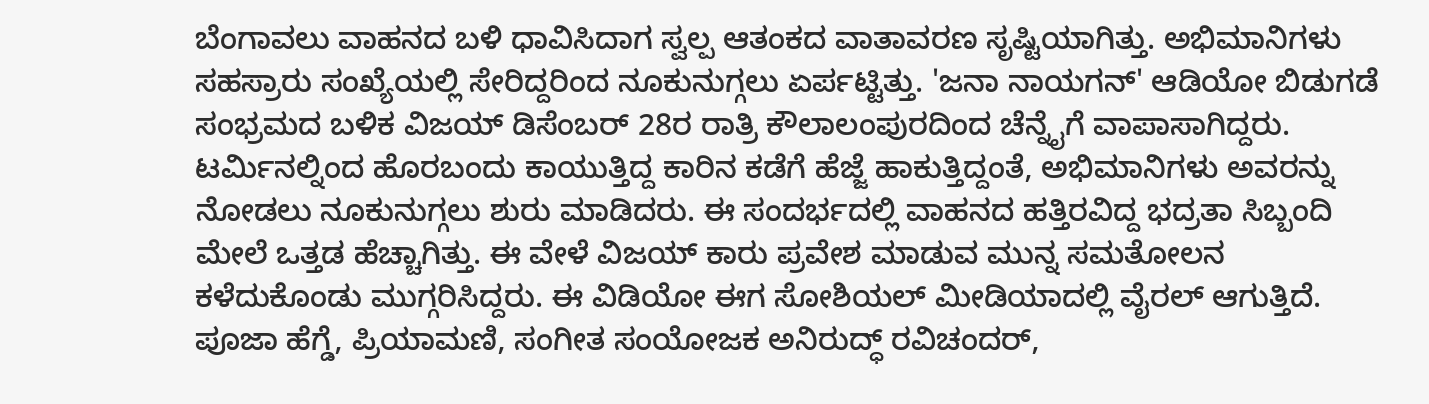ಬೆಂಗಾವಲು ವಾಹನದ ಬಳಿ ಧಾವಿಸಿದಾಗ ಸ್ವಲ್ಪ ಆತಂಕದ ವಾತಾವರಣ ಸೃಷ್ಟಿಯಾಗಿತ್ತು. ಅಭಿಮಾನಿಗಳು ಸಹಸ್ರಾರು ಸಂಖ್ಯೆಯಲ್ಲಿ ಸೇರಿದ್ದರಿಂದ ನೂಕುನುಗ್ಗಲು ಏರ್ಪಟ್ಟಿತ್ತು. 'ಜನಾ ನಾಯಗನ್' ಆಡಿಯೋ ಬಿಡುಗಡೆ ಸಂಭ್ರಮದ ಬಳಿಕ ವಿಜಯ್ ಡಿಸೆಂಬರ್ 28ರ ರಾತ್ರಿ ಕೌಲಾಲಂಪುರದಿಂದ ಚೆನ್ನೈಗೆ ವಾಪಾಸಾಗಿದ್ದರು. ಟರ್ಮಿನಲ್ನಿಂದ ಹೊರಬಂದು ಕಾಯುತ್ತಿದ್ದ ಕಾರಿನ ಕಡೆಗೆ ಹೆಜ್ಜೆ ಹಾಕುತ್ತಿದ್ದಂತೆ, ಅಭಿಮಾನಿಗಳು ಅವರನ್ನು ನೋಡಲು ನೂಕುನುಗ್ಗಲು ಶುರು ಮಾಡಿದರು. ಈ ಸಂದರ್ಭದಲ್ಲಿ ವಾಹನದ ಹತ್ತಿರವಿದ್ದ ಭದ್ರತಾ ಸಿಬ್ಬಂದಿ ಮೇಲೆ ಒತ್ತಡ ಹೆಚ್ಚಾಗಿತ್ತು. ಈ ವೇಳೆ ವಿಜಯ್ ಕಾರು ಪ್ರವೇಶ ಮಾಡುವ ಮುನ್ನ ಸಮತೋಲನ ಕಳೆದುಕೊಂಡು ಮುಗ್ಗರಿಸಿದ್ದರು. ಈ ವಿಡಿಯೋ ಈಗ ಸೋಶಿಯಲ್ ಮೀಡಿಯಾದಲ್ಲಿ ವೈರಲ್ ಆಗುತ್ತಿದೆ.
ಪೂಜಾ ಹೆಗ್ಡೆ, ಪ್ರಿಯಾಮಣಿ, ಸಂಗೀತ ಸಂಯೋಜಕ ಅನಿರುದ್ಧ್ ರವಿಚಂದರ್,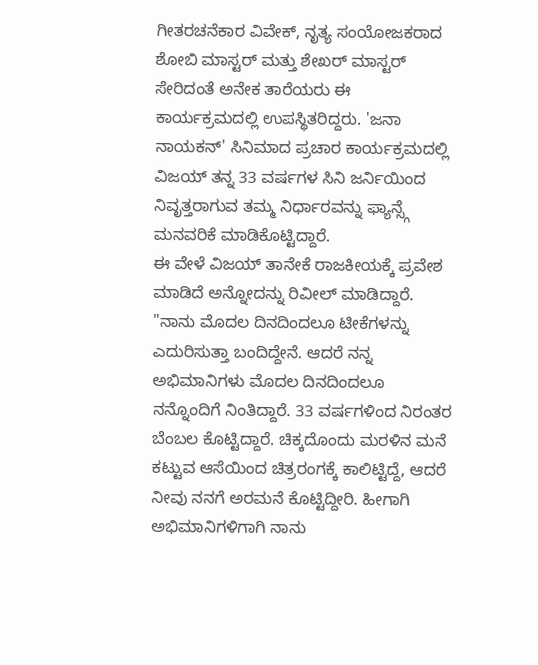ಗೀತರಚನೆಕಾರ ವಿವೇಕ್, ನೃತ್ಯ ಸಂಯೋಜಕರಾದ ಶೋಬಿ ಮಾಸ್ಟರ್ ಮತ್ತು ಶೇಖರ್ ಮಾಸ್ಟರ್ ಸೇರಿದಂತೆ ಅನೇಕ ತಾರೆಯರು ಈ ಕಾರ್ಯಕ್ರಮದಲ್ಲಿ ಉಪಸ್ಥಿತರಿದ್ದರು. 'ಜನಾ ನಾಯಕನ್' ಸಿನಿಮಾದ ಪ್ರಚಾರ ಕಾರ್ಯಕ್ರಮದಲ್ಲಿ ವಿಜಯ್ ತನ್ನ 33 ವರ್ಷಗಳ ಸಿನಿ ಜರ್ನಿಯಿಂದ ನಿವೃತ್ತರಾಗುವ ತಮ್ಮ ನಿರ್ಧಾರವನ್ನು ಫ್ಯಾನ್ಸ್ಗೆ ಮನವರಿಕೆ ಮಾಡಿಕೊಟ್ಟಿದ್ದಾರೆ.
ಈ ವೇಳೆ ವಿಜಯ್ ತಾನೇಕೆ ರಾಜಕೀಯಕ್ಕೆ ಪ್ರವೇಶ ಮಾಡಿದೆ ಅನ್ನೋದನ್ನು ರಿವೀಲ್ ಮಾಡಿದ್ದಾರೆ. "ನಾನು ಮೊದಲ ದಿನದಿಂದಲೂ ಟೀಕೆಗಳನ್ನು ಎದುರಿಸುತ್ತಾ ಬಂದಿದ್ದೇನೆ. ಆದರೆ ನನ್ನ ಅಭಿಮಾನಿಗಳು ಮೊದಲ ದಿನದಿಂದಲೂ ನನ್ನೊಂದಿಗೆ ನಿಂತಿದ್ದಾರೆ. 33 ವರ್ಷಗಳಿಂದ ನಿರಂತರ ಬೆಂಬಲ ಕೊಟ್ಟಿದ್ದಾರೆ. ಚಿಕ್ಕದೊಂದು ಮರಳಿನ ಮನೆ ಕಟ್ಟುವ ಆಸೆಯಿಂದ ಚಿತ್ರರಂಗಕ್ಕೆ ಕಾಲಿಟ್ಟಿದ್ದೆ, ಆದರೆ ನೀವು ನನಗೆ ಅರಮನೆ ಕೊಟ್ಟಿದ್ದೀರಿ. ಹೀಗಾಗಿ ಅಭಿಮಾನಿಗಳಿಗಾಗಿ ನಾನು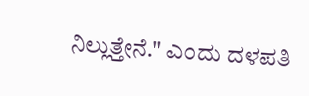ನಿಲ್ಲುತ್ತೇನೆ." ಎಂದು ದಳಪತಿ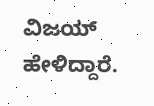ವಿಜಯ್ ಹೇಳಿದ್ದಾರೆ.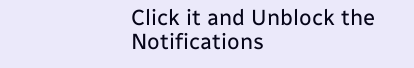Click it and Unblock the Notifications